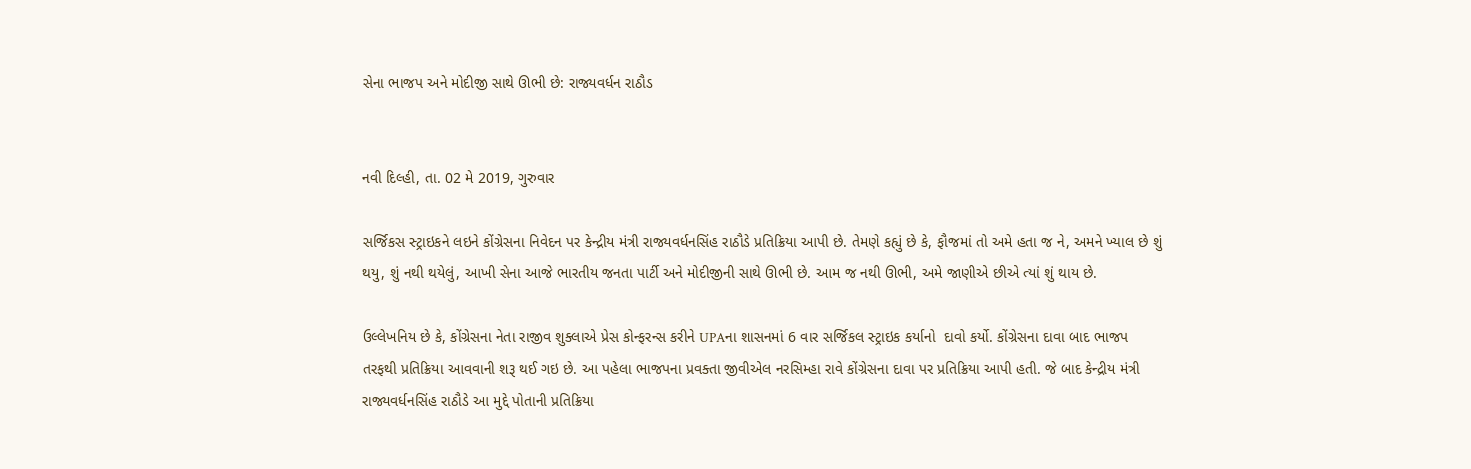સેના ભાજપ અને મોદીજી સાથે ઊભી છે: રાજ્યવર્ધન રાઠૌડ


નવી દિલ્હી, તા. 02 મે 2019, ગુરુવાર

સર્જિકસ સ્ટ્રાઇકને લઇને કોંગ્રેસના નિવેદન પર કેન્દ્રીય મંત્રી રાજ્યવર્ધનસિંહ રાઠૌડે પ્રતિક્રિયા આપી છે. તેમણે કહ્યું છે કે, ફૌજમાં તો અમે હતા જ ને, અમને ખ્યાલ છે શું થયુ, શું નથી થયેલું, આખી સેના આજે ભારતીય જનતા પાર્ટી અને મોદીજીની સાથે ઊભી છે. આમ જ નથી ઊભી, અમે જાણીએ છીએ ત્યાં શું થાય છે.

ઉલ્લેખનિય છે કે, કોંગ્રેસના નેતા રાજીવ શુક્લાએ પ્રેસ કોન્ફરન્સ કરીને UPAના શાસનમાં 6 વાર સર્જિકલ સ્ટ્રાઇક કર્યાનો  દાવો કર્યો. કોંગ્રેસના દાવા બાદ ભાજપ તરફથી પ્રતિક્રિયા આવવાની શરૂ થઈ ગઇ છે. આ પહેલા ભાજપના પ્રવક્તા જીવીએલ નરસિમ્હા રાવે કોંગ્રેસના દાવા પર પ્રતિક્રિયા આપી હતી. જે બાદ કેન્દ્રીય મંત્રી રાજ્યવર્ધનસિંહ રાઠૌડે આ મુદ્દે પોતાની પ્રતિક્રિયા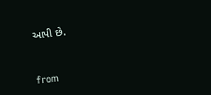આપી છે.


from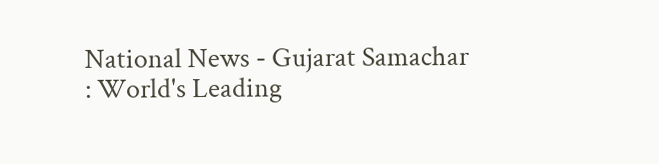National News - Gujarat Samachar : World's Leading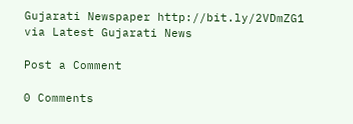Gujarati Newspaper http://bit.ly/2VDmZG1
via Latest Gujarati News

Post a Comment

0 Comments